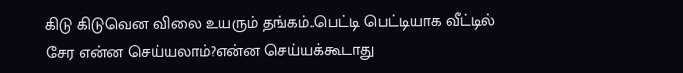கிடு கிடுவென விலை உயரும் தங்கம்..பெட்டி பெட்டியாக வீட்டில் சேர என்ன செய்யலாம்?என்ன செய்யக்கூடாது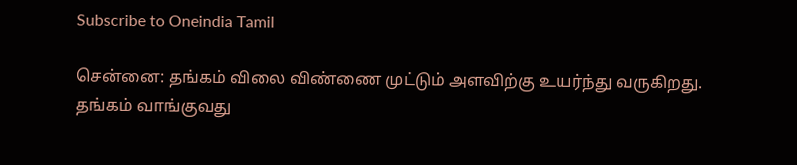Subscribe to Oneindia Tamil

சென்னை: தங்கம் விலை விண்ணை முட்டும் அளவிற்கு உயர்ந்து வருகிறது. தங்கம் வாங்குவது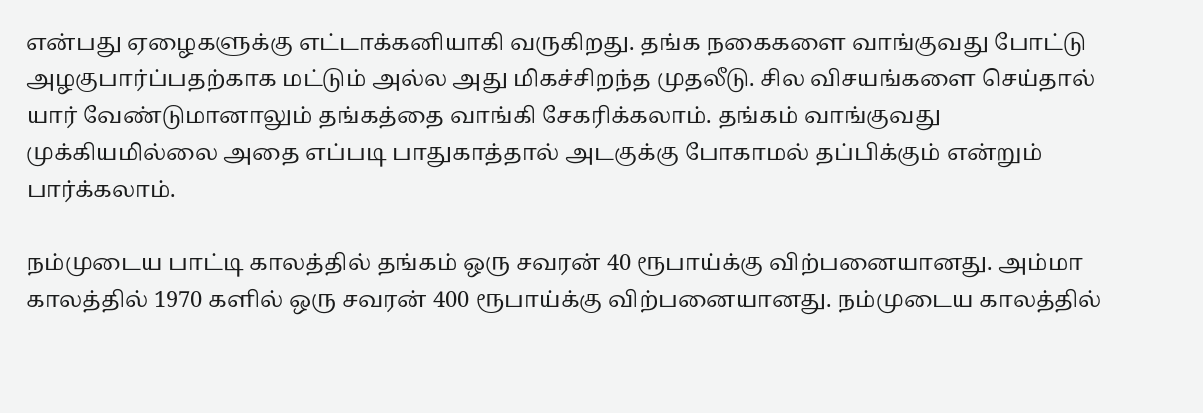என்பது ஏழைகளுக்கு எட்டாக்கனியாகி வருகிறது. தங்க நகைகளை வாங்குவது போட்டு அழகுபார்ப்பதற்காக மட்டும் அல்ல அது மிகச்சிறந்த முதலீடு. சில விசயங்களை செய்தால் யார் வேண்டுமானாலும் தங்கத்தை வாங்கி சேகரிக்கலாம். தங்கம் வாங்குவது முக்கியமில்லை அதை எப்படி பாதுகாத்தால் அடகுக்கு போகாமல் தப்பிக்கும் என்றும் பார்க்கலாம்.

நம்முடைய பாட்டி காலத்தில் தங்கம் ஒரு சவரன் 40 ரூபாய்க்கு விற்பனையானது. அம்மா காலத்தில் 1970 களில் ஒரு சவரன் 400 ரூபாய்க்கு விற்பனையானது. நம்முடைய காலத்தில்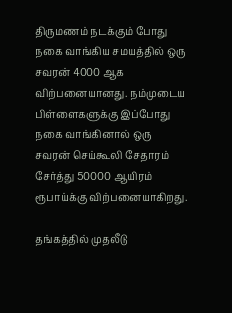திருமணம் நடக்கும் போது நகை வாங்கிய சமயத்தில் ஒரு சவரன் 4000 ஆக விற்பனையானது. நம்முடைய பிள்ளைகளுக்கு இப்போது நகை வாங்கினால் ஒரு சவரன் செய்கூலி சேதாரம் சேர்த்து 50000 ஆயிரம் ரூபாய்க்கு விற்பனையாகிறது.

தங்கத்தில் முதலீடு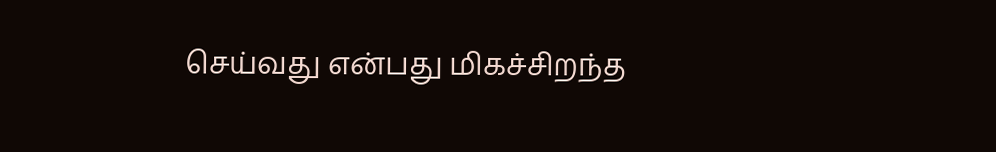செய்வது என்பது மிகச்சிறந்த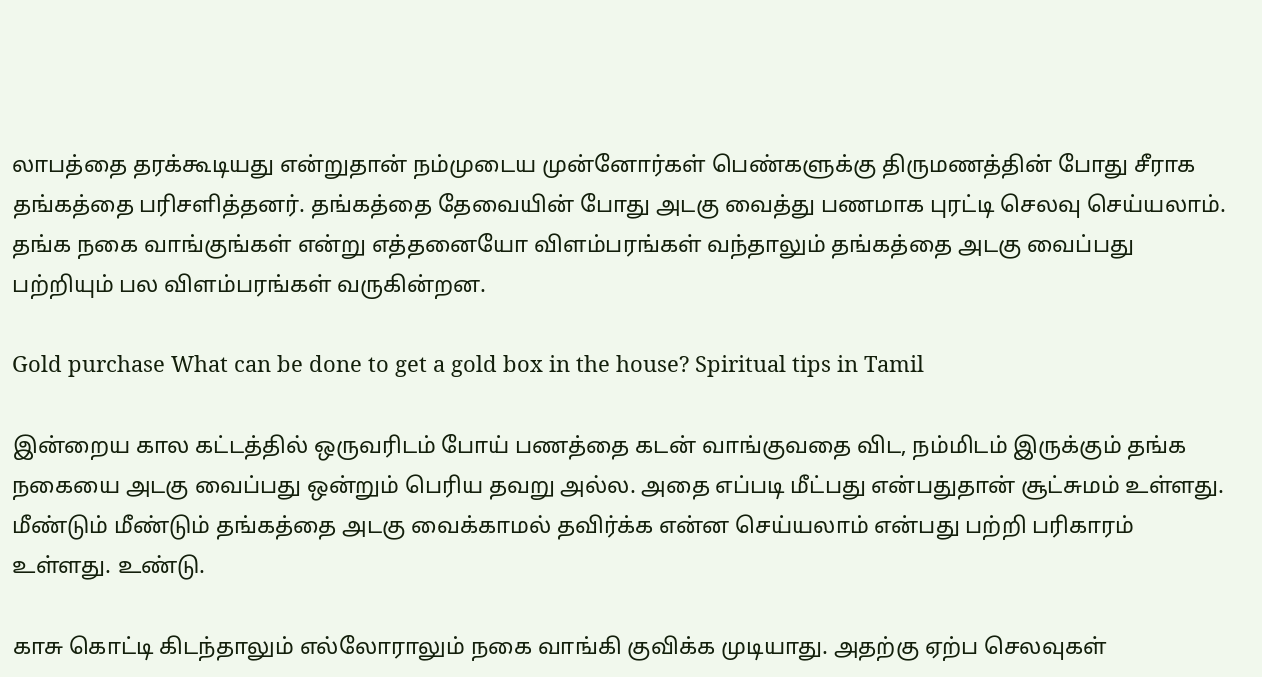லாபத்தை தரக்கூடியது என்றுதான் நம்முடைய முன்னோர்கள் பெண்களுக்கு திருமணத்தின் போது சீராக தங்கத்தை பரிசளித்தனர். தங்கத்தை தேவையின் போது அடகு வைத்து பணமாக புரட்டி செலவு செய்யலாம். தங்க நகை வாங்குங்கள் என்று எத்தனையோ விளம்பரங்கள் வந்தாலும் தங்கத்தை அடகு வைப்பது பற்றியும் பல விளம்பரங்கள் வருகின்றன.

Gold purchase What can be done to get a gold box in the house? Spiritual tips in Tamil

இன்றைய கால கட்டத்தில் ஒருவரிடம் போய் பணத்தை கடன் வாங்குவதை விட, நம்மிடம் இருக்கும் தங்க நகையை அடகு வைப்பது ஒன்றும் பெரிய தவறு அல்ல. அதை எப்படி மீட்பது என்பதுதான் சூட்சுமம் உள்ளது. மீண்டும் மீண்டும் தங்கத்தை அடகு வைக்காமல் தவிர்க்க என்ன செய்யலாம் என்பது பற்றி பரிகாரம் உள்ளது. உண்டு.

காசு கொட்டி கிடந்தாலும் எல்லோராலும் நகை வாங்கி குவிக்க முடியாது. அதற்கு ஏற்ப செலவுகள்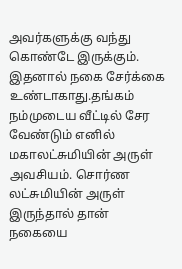அவர்களுக்கு வந்து கொண்டே இருக்கும். இதனால் நகை சேர்க்கை உண்டாகாது.தங்கம் நம்முடைய வீட்டில் சேர வேண்டும் எனில் மகாலட்சுமியின் அருள் அவசியம். சொர்ண லட்சுமியின் அருள் இருந்தால் தான் நகையை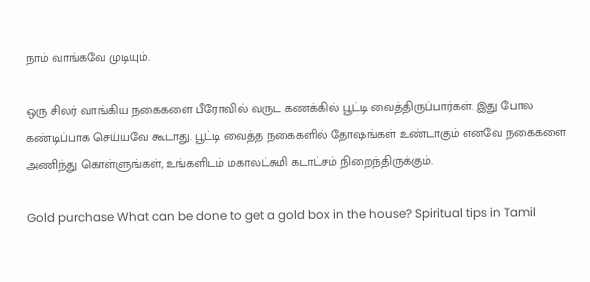நாம் வாங்கவே முடியும்.

ஒரு சிலர் வாங்கிய நகைகளை பீரோவில் வருட கணக்கில் பூட்டி வைத்திருப்பார்கள். இது போல கண்டிப்பாக செய்யவே கூடாது. பூட்டி வைத்த நகைகளில் தோஷங்கள் உண்டாகும் எனவே நகைகளை அணிந்து கொள்ளுங்கள், உங்களிடம் மகாலட்சுமி கடாட்சம் நிறைந்திருக்கும்.

Gold purchase What can be done to get a gold box in the house? Spiritual tips in Tamil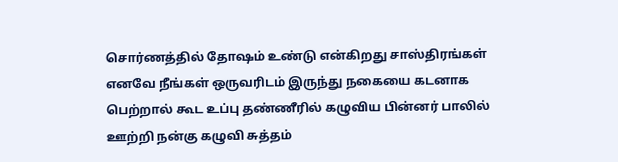சொர்ணத்தில் தோஷம் உண்டு என்கிறது சாஸ்திரங்கள் எனவே நீங்கள் ஒருவரிடம் இருந்து நகையை கடனாக பெற்றால் கூட உப்பு தண்ணீரில் கழுவிய பின்னர் பாலில் ஊற்றி நன்கு கழுவி சுத்தம்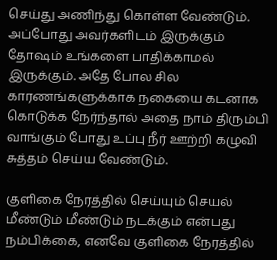செய்து அணிந்து கொள்ள வேண்டும். அப்போது அவர்களிடம் இருக்கும் தோஷம் உங்களை பாதிக்காமல் இருக்கும். அதே போல சில காரணங்களுக்காக நகையை கடனாக கொடுக்க நேர்ந்தால் அதை நாம் திரும்பி வாங்கும் போது உப்பு நீர் ஊற்றி கழுவி சுத்தம் செய்ய வேண்டும்.

குளிகை நேரத்தில் செய்யும் செயல் மீண்டும் மீண்டும் நடக்கும் என்பது நம்பிக்கை, எனவே குளிகை நேரத்தில்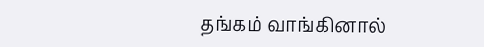தங்கம் வாங்கினால்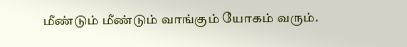மீண்டும் மீண்டும் வாங்கும் யோகம் வரும்.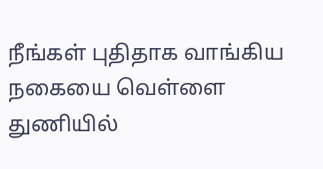நீங்கள் புதிதாக வாங்கிய நகையை வெள்ளை துணியில்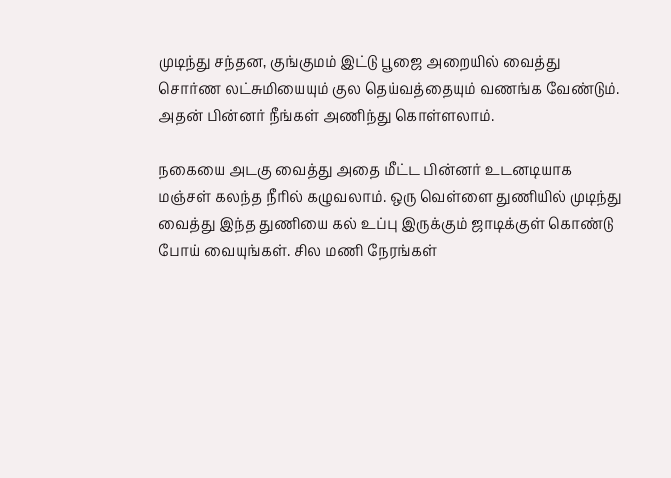முடிந்து சந்தன, குங்குமம் இட்டு பூஜை அறையில் வைத்து சொர்ண லட்சுமியையும் குல தெய்வத்தையும் வணங்க வேண்டும். அதன் பின்னர் நீங்கள் அணிந்து கொள்ளலாம்.

நகையை அடகு வைத்து அதை மீட்ட பின்னர் உடனடியாக மஞ்சள் கலந்த நீரில் கழுவலாம். ஒரு வெள்ளை துணியில் முடிந்து வைத்து இந்த துணியை கல் உப்பு இருக்கும் ஜாடிக்குள் கொண்டு போய் வையுங்கள். சில மணி நேரங்கள்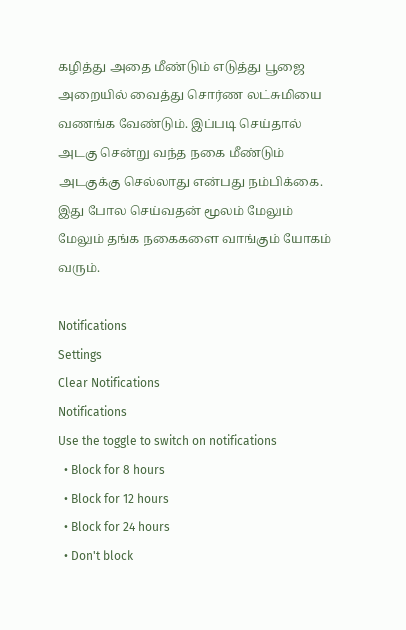கழித்து அதை மீண்டும் எடுத்து பூஜை அறையில் வைத்து சொர்ண லட்சுமியை வணங்க வேண்டும். இப்படி செய்தால் அடகு சென்று வந்த நகை மீண்டும் அடகுக்கு செல்லாது என்பது நம்பிக்கை. இது போல செய்வதன் மூலம் மேலும் மேலும் தங்க நகைகளை வாங்கும் யோகம் வரும்.

Notifications
Settings
Clear Notifications
Notifications
Use the toggle to switch on notifications
  • Block for 8 hours
  • Block for 12 hours
  • Block for 24 hours
  • Don't block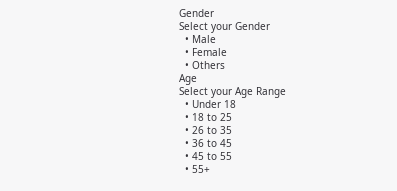Gender
Select your Gender
  • Male
  • Female
  • Others
Age
Select your Age Range
  • Under 18
  • 18 to 25
  • 26 to 35
  • 36 to 45
  • 45 to 55
  • 55+